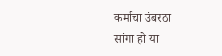कर्माचा उंबरठा
सांगा हो या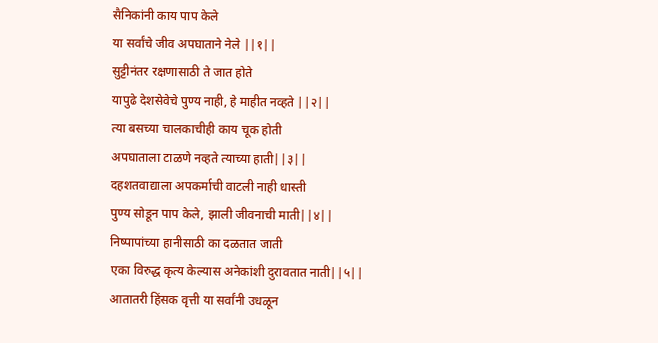सैनिकांनी काय पाप केले
या सर्वांचे जीव अपघाताने नेले ||१||
सुट्टीनंतर रक्षणासाठी ते जात होते
यापुढे देशसेवेचे पुण्य नाही, हे माहीत नव्हते ||२||
त्या बसच्या चालकाचीही काय चूक होती
अपघाताला टाळणे नव्हते त्याच्या हाती||३||
दहशतवाद्याला अपकर्माची वाटली नाही धास्ती
पुण्य सोडून पाप केले, झाली जीवनाची माती||४||
निष्पापांच्या हानीसाठी का दळतात जाती
एका विरुद्ध कृत्य केल्यास अनेकांशी दुरावतात नाती||५||
आतातरी हिंसक वृत्ती या सर्वांनी उधळून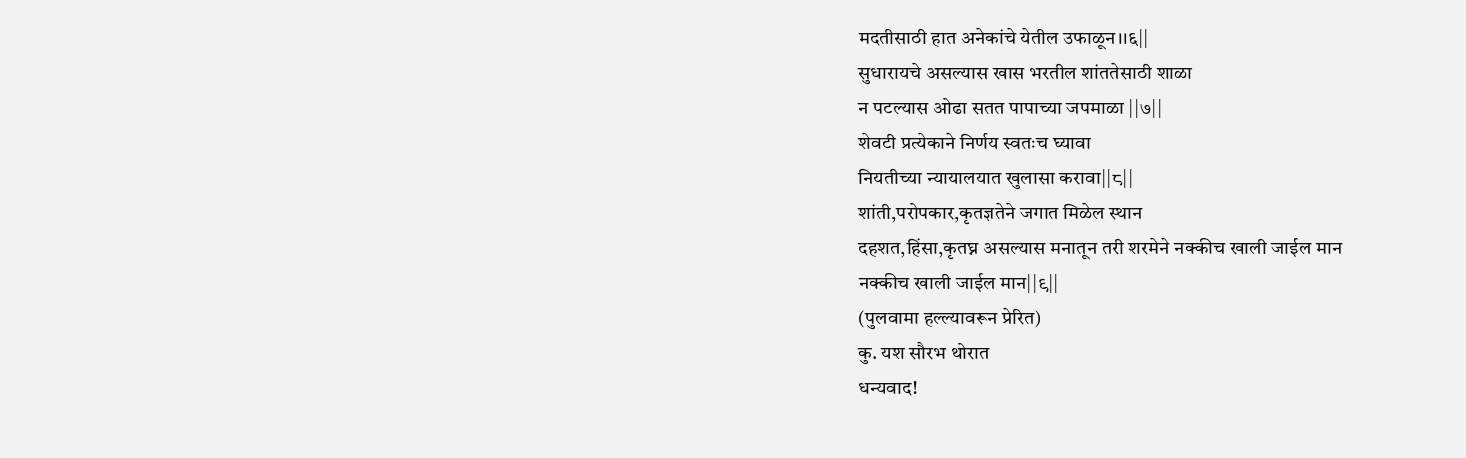मदतीसाठी हात अनेकांचे येतील उफाळून।।६||
सुधारायचे असल्यास खास भरतील शांततेसाठी शाळा
न पटल्यास ओढा सतत पापाच्या जपमाळा ||७||
शेवटी प्रत्येकाने निर्णय स्वतःच घ्यावा
नियतीच्या न्यायालयात खुलासा करावा||८||
शांती,परोपकार,कृतज्ञतेने जगात मिळेल स्थान
दहशत,हिंसा,कृतघ्न असल्यास मनातून तरी शरमेने नक्कीच खाली जाईल मान
नक्कीच खाली जाईल मान||९||
(पुलवामा हल्ल्यावरून प्रेरित)
कु. यश सौरभ थोरात
धन्यवाद!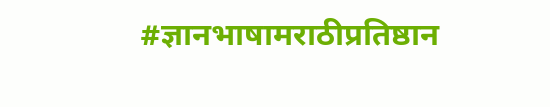#ज्ञानभाषामराठीप्रतिष्ठान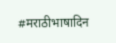#मराठीभाषादिन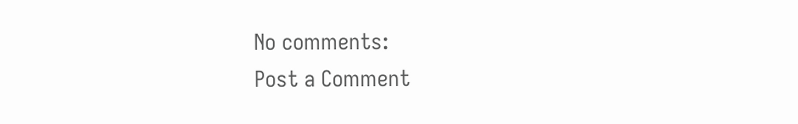No comments:
Post a Comment